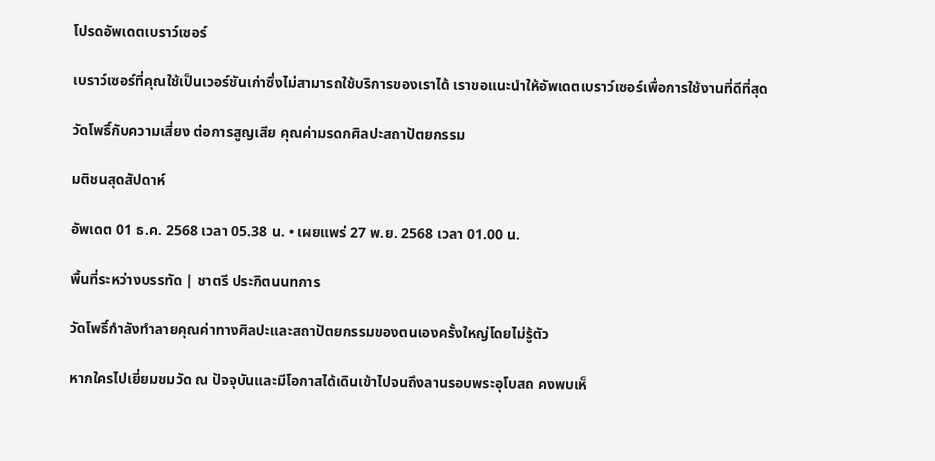โปรดอัพเดตเบราว์เซอร์

เบราว์เซอร์ที่คุณใช้เป็นเวอร์ชันเก่าซึ่งไม่สามารถใช้บริการของเราได้ เราขอแนะนำให้อัพเดตเบราว์เซอร์เพื่อการใช้งานที่ดีที่สุด

วัดโพธิ์กับความเสี่ยง ต่อการสูญเสีย คุณค่ามรดกศิลปะสถาปัตยกรรม

มติชนสุดสัปดาห์

อัพเดต 01 ธ.ค. 2568 เวลา 05.38 น. • เผยแพร่ 27 พ.ย. 2568 เวลา 01.00 น.

พื้นที่ระหว่างบรรทัด | ชาตรี ประกิตนนทการ

วัดโพธิ์กำลังทำลายคุณค่าทางศิลปะและสถาปัตยกรรมของตนเองครั้งใหญ่โดยไม่รู้ตัว

หากใครไปเยี่ยมชมวัด ณ ปัจจุบันและมีโอกาสได้เดินเข้าไปจนถึงลานรอบพระอุโบสถ คงพบเห็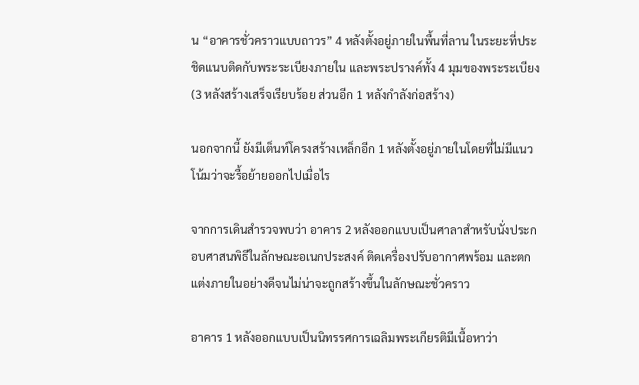น “อาคารชั่วคราวแบบถาวร” 4 หลังตั้งอยู่ภายในพื้นที่ลาน ในระยะที่ประชิดแนบติดกับพระระเบียงภายใน และพระปรางค์ทั้ง 4 มุมของพระระเบียง (3 หลังสร้างเสร็จเรียบร้อย ส่วนอีก 1 หลังกำลังก่อสร้าง)

นอกจากนี้ ยังมีเต็นท์โครงสร้างเหล็กอีก 1 หลังตั้งอยู่ภายในโดยที่ไม่มีแนวโน้มว่าจะรื้อย้ายออกไปเมื่อไร

จากการเดินสำรวจพบว่า อาคาร 2 หลังออกแบบเป็นศาลาสำหรับนั่งประกอบศาสนพิธีในลักษณะอเนกประสงค์ ติดเครื่องปรับอากาศพร้อม และตกแต่งภายในอย่างดีจนไม่น่าจะถูกสร้างขึ้นในลักษณะชั่วคราว

อาคาร 1 หลังออกแบบเป็นนิทรรศการเฉลิมพระเกียรติมีเนื้อหาว่า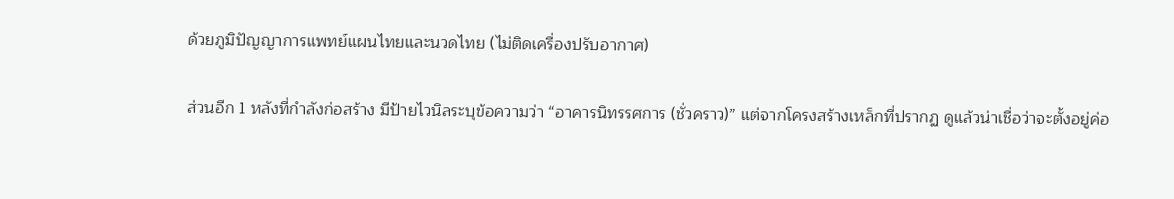ด้วยภูมิปัญญาการแพทย์แผนไทยและนวดไทย (ไม่ติดเครื่องปรับอากาศ)

ส่วนอีก 1 หลังที่กำลังก่อสร้าง มีป้ายไวนิลระบุข้อความว่า “อาคารนิทรรศการ (ชั่วคราว)” แต่จากโครงสร้างเหล็กที่ปรากฏ ดูแล้วน่าเชื่อว่าจะตั้งอยู่ค่อ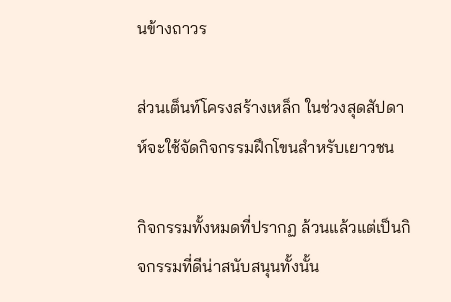นข้างถาวร

ส่วนเต็นท์โครงสร้างเหล็ก ในช่วงสุดสัปดาห์จะใช้จัดกิจกรรมฝึกโขนสำหรับเยาวชน

กิจกรรมทั้งหมดที่ปรากฏ ล้วนแล้วแต่เป็นกิจกรรมที่ดีน่าสนับสนุนทั้งนั้น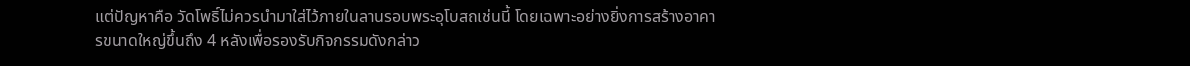แต่ปัญหาคือ วัดโพธิ์ไม่ควรนำมาใส่ไว้ภายในลานรอบพระอุโบสถเช่นนี้ โดยเฉพาะอย่างยิ่งการสร้างอาคารขนาดใหญ่ขึ้นถึง 4 หลังเพื่อรองรับกิจกรรมดังกล่าว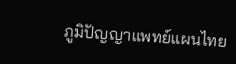ภูมิปัญญาแพทย์แผนไทย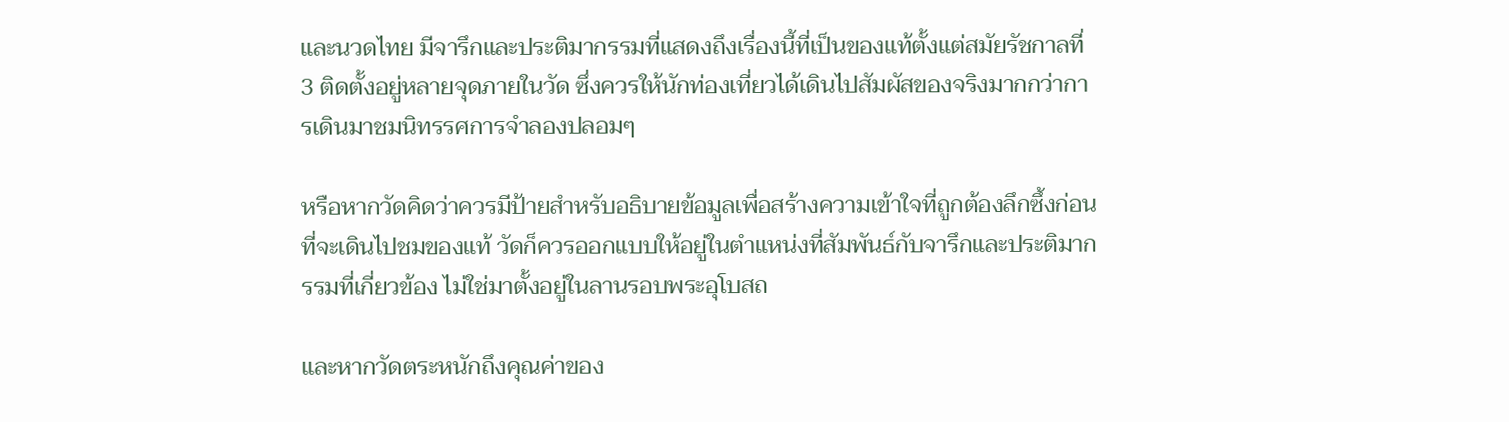และนวดไทย มีจารึกและประติมากรรมที่แสดงถึงเรื่องนี้ที่เป็นของแท้ตั้งแต่สมัยรัชกาลที่ 3 ติดตั้งอยู่หลายจุดภายในวัด ซึ่งควรให้นักท่องเที่ยวได้เดินไปสัมผัสของจริงมากกว่าการเดินมาชมนิทรรศการจำลองปลอมๆ

หรือหากวัดคิดว่าควรมีป้ายสำหรับอธิบายข้อมูลเพื่อสร้างความเข้าใจที่ถูกต้องลึกซึ้งก่อนที่จะเดินไปชมของแท้ วัดก็ควรออกแบบให้อยู่ในตำแหน่งที่สัมพันธ์กับจารึกและประติมากรรมที่เกี่ยวข้อง ไม่ใช่มาตั้งอยู่ในลานรอบพระอุโบสถ

และหากวัดตระหนักถึงคุณค่าของ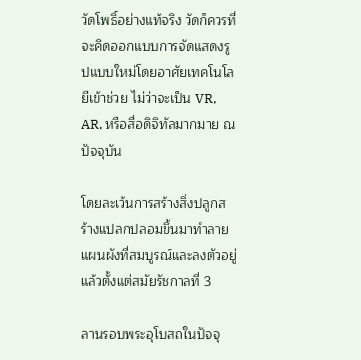วัดโพธิ์อย่างแท้จริง วัดก็ควรที่จะคิดออกแบบการจัดแสดงรูปแบบใหม่โดยอาศัยเทคโนโลยีเข้าช่วย ไม่ว่าจะเป็น VR, AR, หรือสื่อดิจิทัลมากมาย ณ ปัจจุบัน

โดยละเว้นการสร้างสิ่งปลูกสร้างแปลกปลอมขึ้นมาทำลายแผนผังที่สมบูรณ์และลงตัวอยู่แล้วตั้งแต่สมัยรัชกาลที่ 3

ลานรอบพระอุโบสถในปัจจุ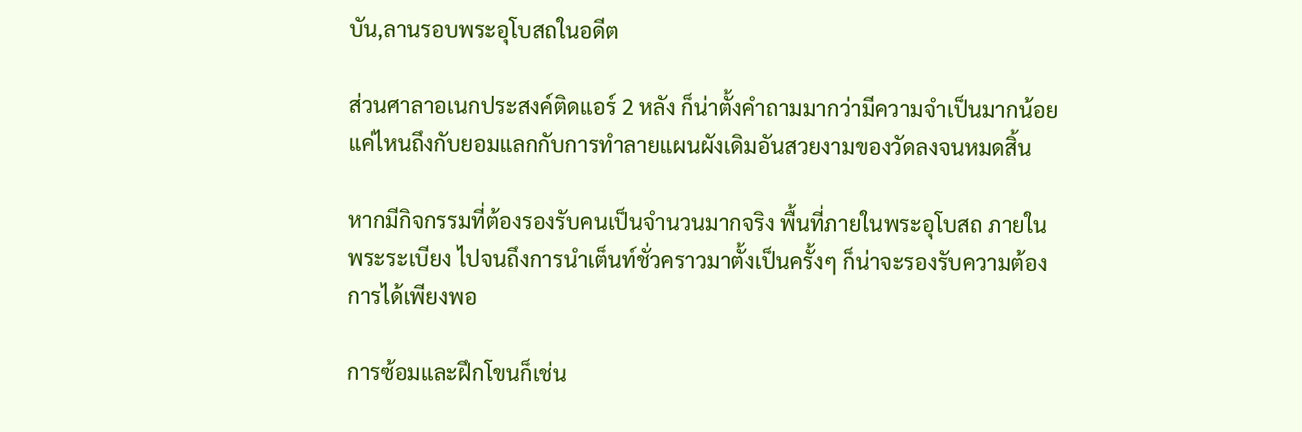บัน,ลานรอบพระอุโบสถในอดีต

ส่วนศาลาอเนกประสงค์ติดแอร์ 2 หลัง ก็น่าตั้งคำถามมากว่ามีความจำเป็นมากน้อยแค่ไหนถึงกับยอมแลกกับการทำลายแผนผังเดิมอันสวยงามของวัดลงจนหมดสิ้น

หากมีกิจกรรมที่ต้องรองรับคนเป็นจำนวนมากจริง พื้นที่ภายในพระอุโบสถ ภายในพระระเบียง ไปจนถึงการนำเต็นท์ชั่วคราวมาตั้งเป็นครั้งๆ ก็น่าจะรองรับความต้องการได้เพียงพอ

การซ้อมและฝึกโขนก็เช่น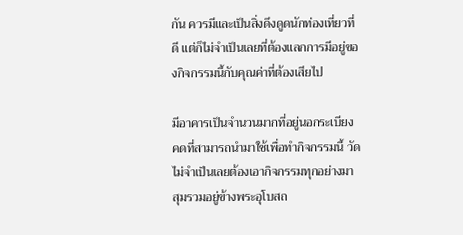กัน ควรมีและเป็นสิ่งดึงดูดนักท่องเที่ยวที่ดี แต่ก็ไม่จำเป็นเลยที่ต้องแลกการมีอยู่ของกิจกรรมนี้กับคุณค่าที่ต้องเสียไป

มีอาคารเป็นจำนวนมากที่อยู่นอกระเบียงคดที่สามารถนำมาใช้เพื่อทำกิจกรรมนี้ วัดไม่จำเป็นเลยต้องเอากิจกรรมทุกอย่างมาสุมรวมอยู่ข้างพระอุโบสถ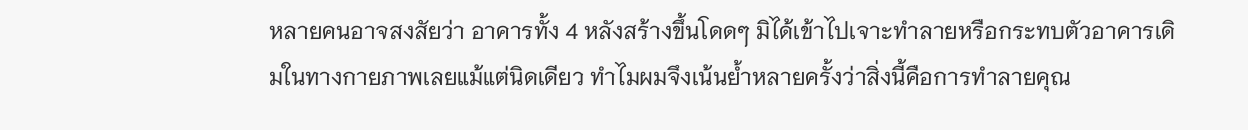หลายคนอาจสงสัยว่า อาคารทั้ง 4 หลังสร้างขึ้นโดดๆ มิได้เข้าไปเจาะทำลายหรือกระทบตัวอาคารเดิมในทางกายภาพเลยแม้แต่นิดเดียว ทำไมผมจึงเน้นย้ำหลายครั้งว่าสิ่งนี้คือการทำลายคุณ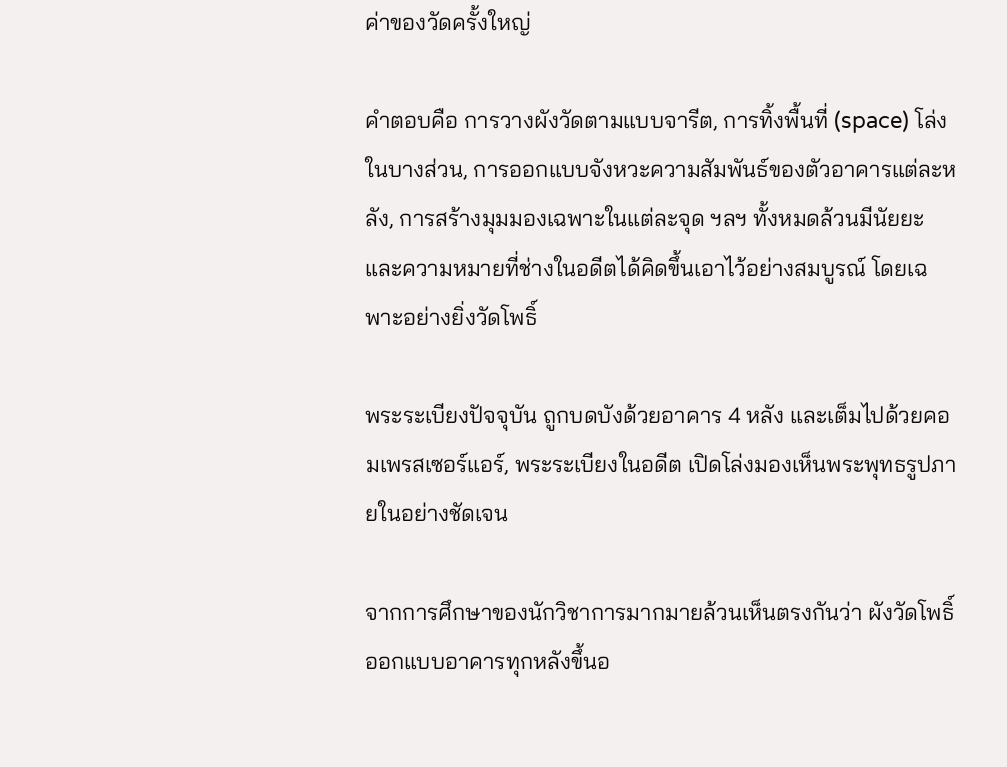ค่าของวัดครั้งใหญ่

คำตอบคือ การวางผังวัดตามแบบจารีต, การทิ้งพื้นที่ (space) โล่งในบางส่วน, การออกแบบจังหวะความสัมพันธ์ของตัวอาคารแต่ละหลัง, การสร้างมุมมองเฉพาะในแต่ละจุด ฯลฯ ทั้งหมดล้วนมีนัยยะและความหมายที่ช่างในอดีตได้คิดขึ้นเอาไว้อย่างสมบูรณ์ โดยเฉพาะอย่างยิ่งวัดโพธิ์

พระระเบียงปัจจุบัน ถูกบดบังด้วยอาคาร 4 หลัง และเต็มไปด้วยคอมเพรสเซอร์แอร์, พระระเบียงในอดีต เปิดโล่งมองเห็นพระพุทธรูปภายในอย่างชัดเจน

จากการศึกษาของนักวิชาการมากมายล้วนเห็นตรงกันว่า ผังวัดโพธิ์ออกแบบอาคารทุกหลังขึ้นอ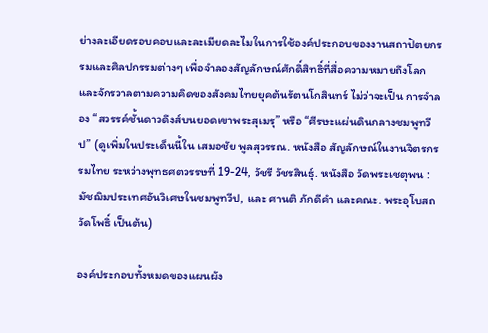ย่างละเอียดรอบคอบและละเมียดละไมในการใช้องค์ประกอบของงานสถาปัตยกรรมและศิลปกรรมต่างๆ เพื่อจำลองสัญลักษณ์ศักดิ์สิทธิ์ที่สื่อความหมายถึงโลกและจักรวาลตามความคิดของสังคมไทยยุคต้นรัตนโกสินทร์ ไม่ว่าจะเป็น การจำลอง “สวรรค์ชั้นดาวดึงส์บนยอดเขาพระสุเมรุ” หรือ “ศีรษะแผ่นดินกลางชมพูทวีป” (ดูเพิ่มในประเด็นนี้ใน เสมอชัย พูลสุวรรณ. หนังสือ สัญลักษณ์ในงานจิตรกรรมไทย ระหว่างพุทธศตวรรษที่ 19-24, วัชรี วัชรสินธุ์. หนังสือ วัดพระเชตุพน : มัชฌิมประเทศอันวิเศษในชมพูทวีป, และ ศานติ ภักดีคำ และคณะ. พระอุโบสถวัดโพธิ์ เป็นต้น)

องค์ประกอบทั้งหมดของแผนผัง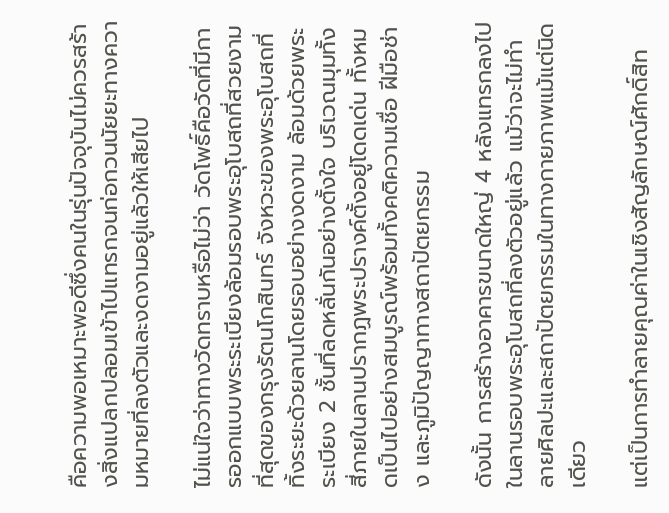คือความพอเหมาะพอดีซึ่งคนในรุ่นปัจจุบันไม่ควรสร้างสิ่งแปลกปลอมเข้าไปแทรกจนก่อกวนนัยยะทางความหมายที่ลงตัวและงดงามอยู่แล้วให้เสียไป

ไม่แน่ใจว่าทางวัดทราบหรือไม่ว่า วัดโพธิ์คือวัดที่มีการออกแบบพระระเบียงล้อมรอบพระอุโบสถที่สวยงามที่สุดของกรุงรัตนโกสินทร์ จังหวะของพระอุโบสถที่ทิ้งระยะด้วยลานโดยรอบอย่างงดงาม ล้อมด้วยพระระเบียง 2 ชั้นที่ลดหลั่นกันอย่างตั้งใจ บริเวณมุมทั้งสี่ภายในลานปรากฏพระปรางค์ตั้งอยู่โดดเด่น ทั้งหมดเป็นไปอย่างสมบูรณ์พร้อมทั้งคติความเชื่อ ฝีมือช่าง และภูมิปัญญาทางสถาปัตยกรรม

ดังนั้น การสร้างอาคารขนาดใหญ่ 4 หลังแทรกลงไปในลานรอบพระอุโบสถที่ลงตัวอยู่แล้ว แม้ว่าจะไม่ทำลายศิลปะและสถาปัตยกรรมในทางกายภาพแม้แต่นิดเดียว

แต่เป็นการทำลายคุณค่าในเชิงสัญลักษณ์ศักดิ์สิท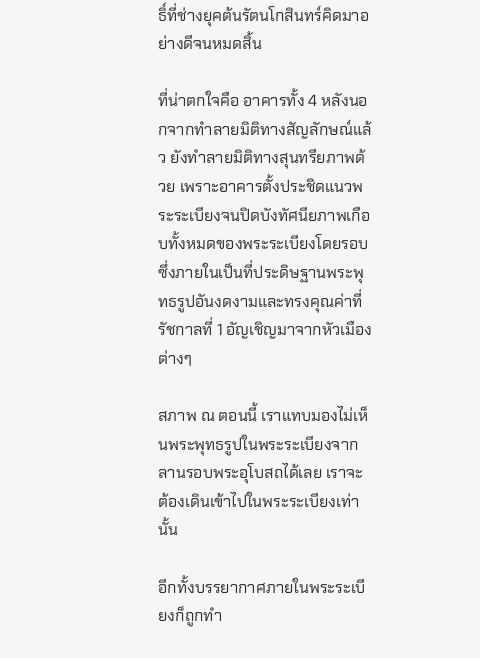ธิ์ที่ช่างยุคต้นรัตนโกสินทร์คิดมาอย่างดีจนหมดสิ้น

ที่น่าตกใจคือ อาคารทั้ง 4 หลังนอกจากทำลายมิติทางสัญลักษณ์แล้ว ยังทำลายมิติทางสุนทรียภาพด้วย เพราะอาคารตั้งประชิดแนวพระระเบียงจนปิดบังทัศนียภาพเกือบทั้งหมดของพระระเบียงโดยรอบ ซึ่งภายในเป็นที่ประดิษฐานพระพุทธรูปอันงดงามและทรงคุณค่าที่รัชกาลที่ 1 อัญเชิญมาจากหัวเมืองต่างๆ

สภาพ ณ ตอนนี้ เราแทบมองไม่เห็นพระพุทธรูปในพระระเบียงจากลานรอบพระอุโบสถได้เลย เราจะต้องเดินเข้าไปในพระระเบียงเท่านั้น

อีกทั้งบรรยากาศภายในพระระเบียงก็ถูกทำ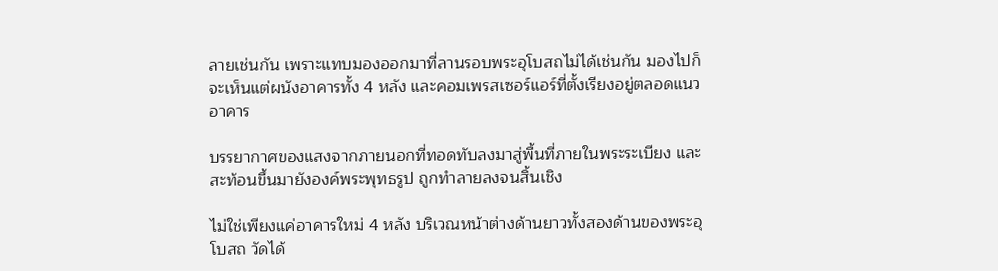ลายเช่นกัน เพราะแทบมองออกมาที่ลานรอบพระอุโบสถไม่ได้เช่นกัน มองไปก็จะเห็นแต่ผนังอาคารทั้ง 4 หลัง และคอมเพรสเซอร์แอร์ที่ตั้งเรียงอยู่ตลอดแนวอาคาร

บรรยากาศของแสงจากภายนอกที่ทอดทับลงมาสู่พื้นที่ภายในพระระเบียง และสะท้อนขึ้นมายังองค์พระพุทธรูป ถูกทำลายลงจนสิ้นเชิง

ไม่ใช่เพียงแค่อาคารใหม่ 4 หลัง บริเวณหน้าต่างด้านยาวทั้งสองด้านของพระอุโบสถ วัดได้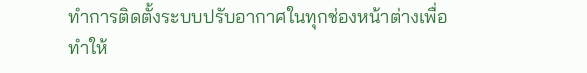ทำการติดตั้งระบบปรับอากาศในทุกช่องหน้าต่างเพื่อทำให้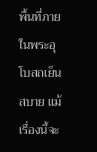พื้นที่ภายในพระอุโบสถเย็นสบาย แม้เรื่องนี้จะ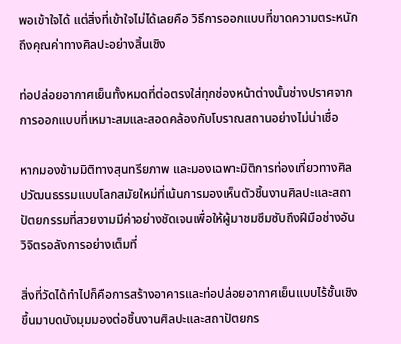พอเข้าใจได้ แต่สิ่งที่เข้าใจไม่ได้เลยคือ วิธีการออกแบบที่ขาดความตระหนักถึงคุณค่าทางศิลปะอย่างสิ้นเชิง

ท่อปล่อยอากาศเย็นทั้งหมดที่ต่อตรงใส่ทุกช่องหน้าต่างนั้นช่างปราศจากการออกแบบที่เหมาะสมและสอดคล้องกับโบราณสถานอย่างไม่น่าเชื่อ

หากมองข้ามมิติทางสุนทรียภาพ และมองเฉพาะมิติการท่องเที่ยวทางศิลปวัฒนธรรมแบบโลกสมัยใหม่ที่เน้นการมองเห็นตัวชิ้นงานศิลปะและสถาปัตยกรรมที่สวยงามมีค่าอย่างชัดเจนเพื่อให้ผู้มาชมซึมซับถึงฝีมือช่างอันวิจิตรอลังการอย่างเต็มที่

สิ่งที่วัดได้ทำไปก็คือการสร้างอาคารและท่อปล่อยอากาศเย็นแบบไร้ชั้นเชิงขึ้นมาบดบังมุมมองต่อชิ้นงานศิลปะและสถาปัตยกร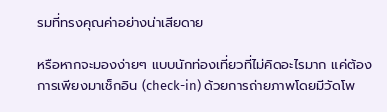รมที่ทรงคุณค่าอย่างน่าเสียดาย

หรือหากจะมองง่ายๆ แบบนักท่องเที่ยวที่ไม่คิดอะไรมาก แค่ต้องการเพียงมาเช็กอิน (check-in) ด้วยการถ่ายภาพโดยมีวัดโพ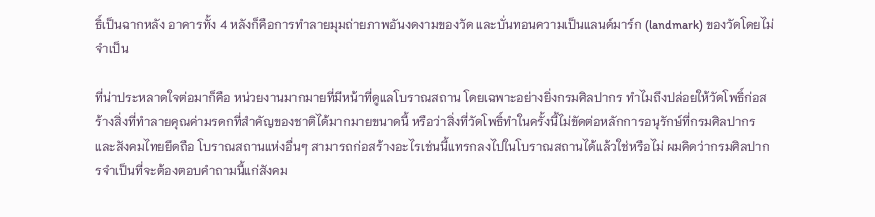ธิ์เป็นฉากหลัง อาคารทั้ง 4 หลังก็คือการทำลายมุมถ่ายภาพอันงดงามของวัด และบั่นทอนความเป็นแลนด์มาร์ก (landmark) ของวัดโดยไม่จำเป็น

ที่น่าประหลาดใจต่อมาก็คือ หน่วยงานมากมายที่มีหน้าที่ดูแลโบราณสถาน โดยเฉพาะอย่างยิ่งกรมศิลปากร ทำไมถึงปล่อยให้วัดโพธิ์ก่อสร้างสิ่งที่ทำลายคุณค่ามรดกที่สำคัญของชาติได้มากมายขนาดนี้ หรือว่าสิ่งที่วัดโพธิ์ทำในครั้งนี้ไม่ขัดต่อหลักการอนุรักษ์ที่กรมศิลปากรและสังคมไทยยึดถือ โบราณสถานแห่งอื่นๆ สามารถก่อสร้างอะไรเช่นนี้แทรกลงไปในโบราณสถานได้แล้วใช่หรือไม่ ผมคิดว่ากรมศิลปากรจำเป็นที่จะต้องตอบคำถามนี้แก่สังคม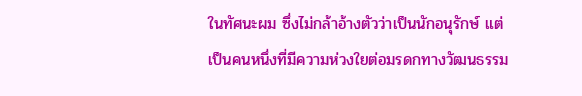ในทัศนะผม ซึ่งไม่กล้าอ้างตัวว่าเป็นนักอนุรักษ์ แต่เป็นคนหนึ่งที่มีความห่วงใยต่อมรดกทางวัฒนธรรม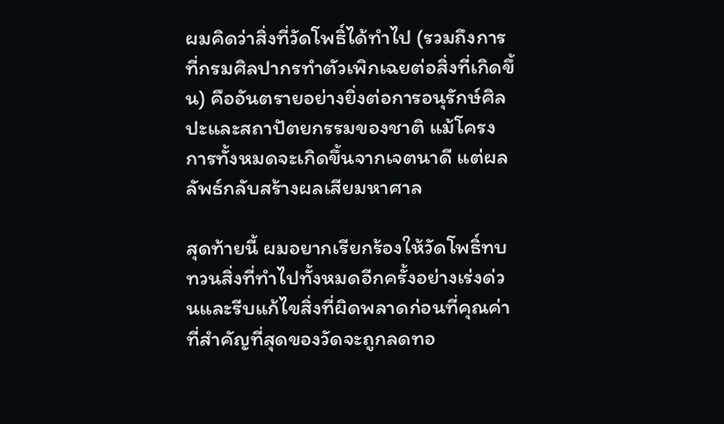ผมคิดว่าสิ่งที่วัดโพธิ์ได้ทำไป (รวมถึงการที่กรมศิลปากรทำตัวเพิกเฉยต่อสิ่งที่เกิดขึ้น) คืออันตรายอย่างยิ่งต่อการอนุรักษ์ศิลปะและสถาปัตยกรรมของชาติ แม้โครงการทั้งหมดจะเกิดขึ้นจากเจตนาดี แต่ผลลัพธ์กลับสร้างผลเสียมหาศาล

สุดท้ายนี้ ผมอยากเรียกร้องให้วัดโพธิ์ทบทวนสิ่งที่ทำไปทั้งหมดอีกครั้งอย่างเร่งด่วนและรีบแก้ไขสิ่งที่ผิดพลาดก่อนที่คุณค่าที่สำคัญที่สุดของวัดจะถูกลดทอ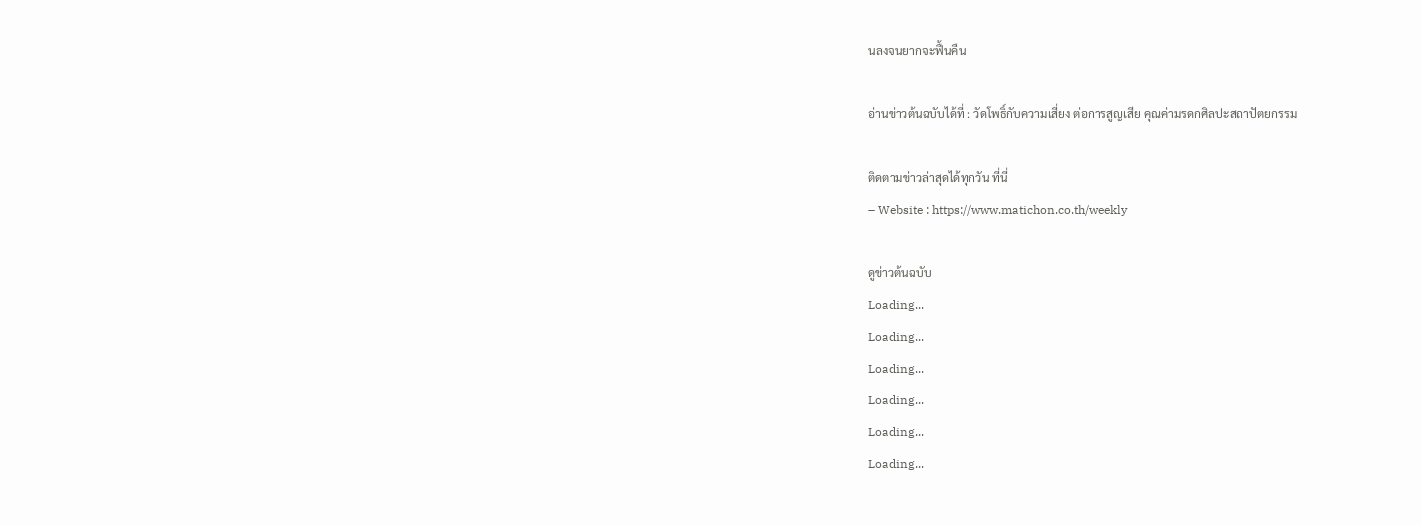นลงจนยากจะฟื้นคืน

อ่านข่าวต้นฉบับได้ที่ : วัดโพธิ์กับความเสี่ยง ต่อการสูญเสีย คุณค่ามรดกศิลปะสถาปัตยกรรม

ติดตามข่าวล่าสุดได้ทุกวัน ที่นี่
– Website : https://www.matichon.co.th/weekly

ดูข่าวต้นฉบับ
Loading...
Loading...
Loading...
Loading...
Loading...
Loading...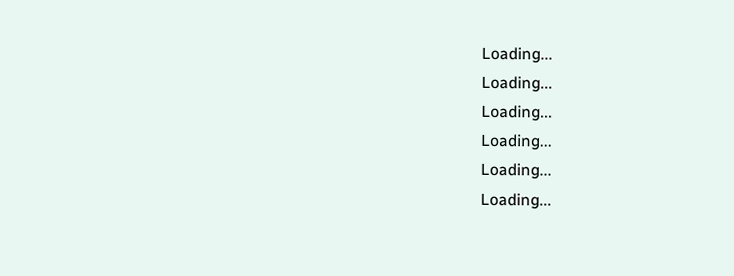Loading...
Loading...
Loading...
Loading...
Loading...
Loading...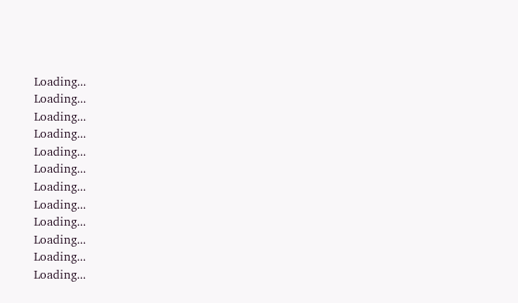Loading...
Loading...
Loading...
Loading...
Loading...
Loading...
Loading...
Loading...
Loading...
Loading...
Loading...
Loading...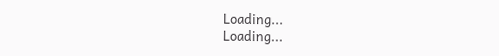Loading...
Loading...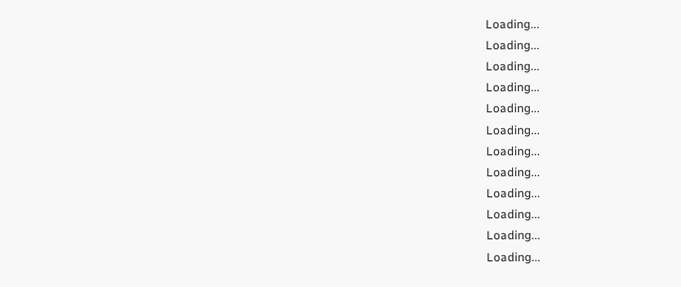Loading...
Loading...
Loading...
Loading...
Loading...
Loading...
Loading...
Loading...
Loading...
Loading...
Loading...
Loading...